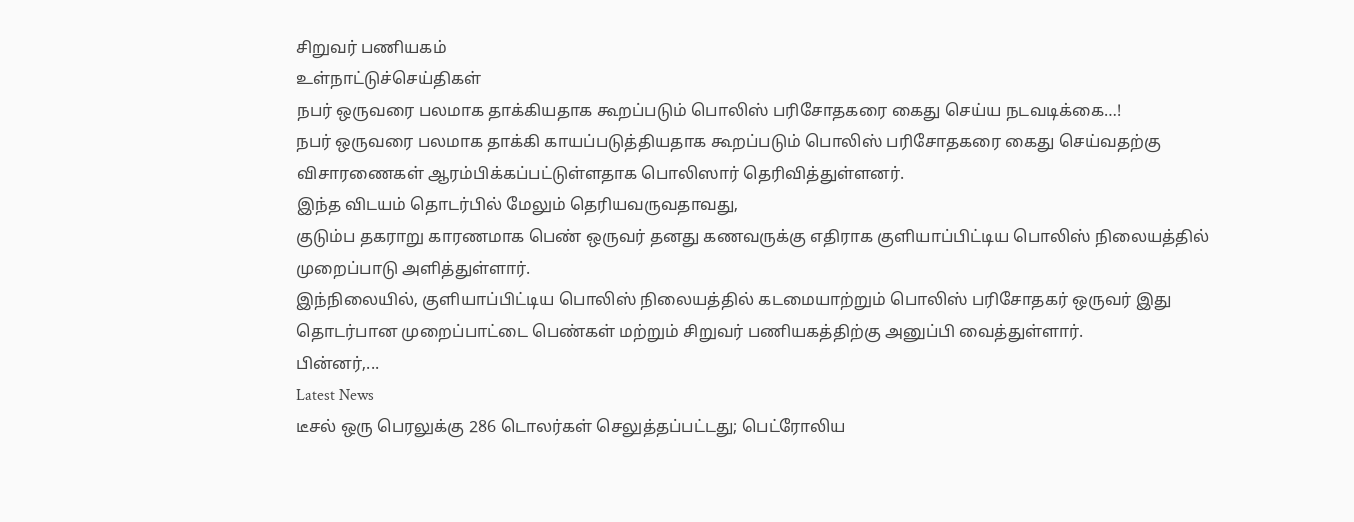சிறுவர் பணியகம்
உள்நாட்டுச்செய்திகள்
நபர் ஒருவரை பலமாக தாக்கியதாக கூறப்படும் பொலிஸ் பரிசோதகரை கைது செய்ய நடவடிக்கை…!
நபர் ஒருவரை பலமாக தாக்கி காயப்படுத்தியதாக கூறப்படும் பொலிஸ் பரிசோதகரை கைது செய்வதற்கு விசாரணைகள் ஆரம்பிக்கப்பட்டுள்ளதாக பொலிஸார் தெரிவித்துள்ளனர்.
இந்த விடயம் தொடர்பில் மேலும் தெரியவருவதாவது,
குடும்ப தகராறு காரணமாக பெண் ஒருவர் தனது கணவருக்கு எதிராக குளியாப்பிட்டிய பொலிஸ் நிலையத்தில் முறைப்பாடு அளித்துள்ளார்.
இந்நிலையில், குளியாப்பிட்டிய பொலிஸ் நிலையத்தில் கடமையாற்றும் பொலிஸ் பரிசோதகர் ஒருவர் இது தொடர்பான முறைப்பாட்டை பெண்கள் மற்றும் சிறுவர் பணியகத்திற்கு அனுப்பி வைத்துள்ளார்.
பின்னர்,...
Latest News
டீசல் ஒரு பெரலுக்கு 286 டொலர்கள் செலுத்தப்பட்டது; பெட்ரோலிய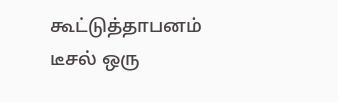கூட்டுத்தாபனம்
டீசல் ஒரு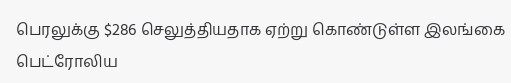பெரலுக்கு $286 செலுத்தியதாக ஏற்று கொண்டுள்ள இலங்கை பெட்ரோலிய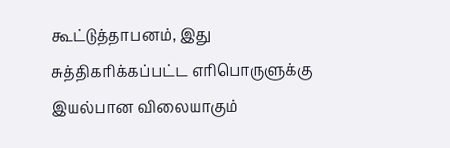கூட்டுத்தாபனம், இது சுத்திகரிக்கப்பட்ட எரிபொருளுக்கு இயல்பான விலையாகும்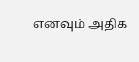எனவும் அதிக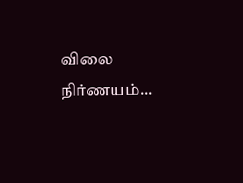விலை நிர்ணயம்...